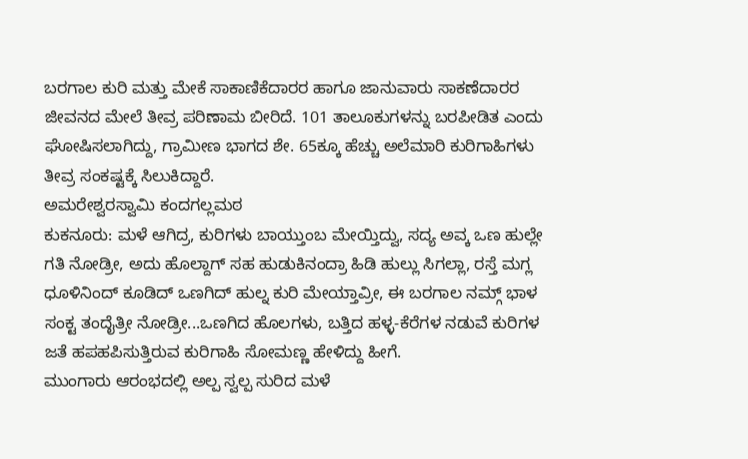ಬರಗಾಲ ಕುರಿ ಮತ್ತು ಮೇಕೆ ಸಾಕಾಣಿಕೆದಾರರ ಹಾಗೂ ಜಾನುವಾರು ಸಾಕಣೆದಾರರ ಜೀವನದ ಮೇಲೆ ತೀವ್ರ ಪರಿಣಾಮ ಬೀರಿದೆ. 101 ತಾಲೂಕುಗಳನ್ನು ಬರಪೀಡಿತ ಎಂದು ಘೋಷಿಸಲಾಗಿದ್ದು, ಗ್ರಾಮೀಣ ಭಾಗದ ಶೇ. 65ಕ್ಕೂ ಹೆಚ್ಚು ಅಲೆಮಾರಿ ಕುರಿಗಾಹಿಗಳು ತೀವ್ರ ಸಂಕಷ್ಟಕ್ಕೆ ಸಿಲುಕಿದ್ದಾರೆ.
ಅಮರೇಶ್ವರಸ್ವಾಮಿ ಕಂದಗಲ್ಲಮಠ
ಕುಕನೂರು: ಮಳೆ ಆಗಿದ್ರ, ಕುರಿಗಳು ಬಾಯ್ತುಂಬ ಮೇಯ್ತಿದ್ವು, ಸದ್ಯ ಅವ್ಕ ಒಣ ಹುಲ್ಲೇ ಗತಿ ನೋಡ್ರೀ, ಅದು ಹೊಲ್ದಾಗ್ ಸಹ ಹುಡುಕಿನಂದ್ರಾ ಹಿಡಿ ಹುಲ್ಲು ಸಿಗಲ್ಲಾ, ರಸ್ತೆ ಮಗ್ಲ ಧೂಳಿನಿಂದ್ ಕೂಡಿದ್ ಒಣಗಿದ್ ಹುಲ್ನ ಕುರಿ ಮೇಯ್ತಾವ್ರೀ, ಈ ಬರಗಾಲ ನಮ್ಗ್ ಭಾಳ ಸಂಕ್ಟ ತಂದೈತ್ರೀ ನೋಡ್ರೀ...ಒಣಗಿದ ಹೊಲಗಳು, ಬತ್ತಿದ ಹಳ್ಳ-ಕೆರೆಗಳ ನಡುವೆ ಕುರಿಗಳ ಜತೆ ಹಪಹಪಿಸುತ್ತಿರುವ ಕುರಿಗಾಹಿ ಸೋಮಣ್ಣ ಹೇಳಿದ್ದು ಹೀಗೆ.
ಮುಂಗಾರು ಆರಂಭದಲ್ಲಿ ಅಲ್ಪ ಸ್ವಲ್ಪ ಸುರಿದ ಮಳೆ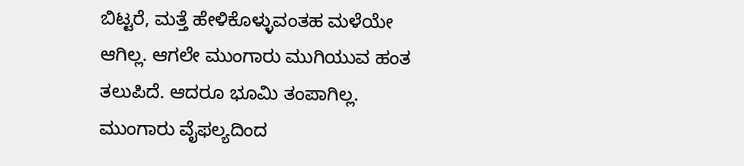ಬಿಟ್ಟರೆ, ಮತ್ತೆ ಹೇಳಿಕೊಳ್ಳುವಂತಹ ಮಳೆಯೇ ಆಗಿಲ್ಲ. ಆಗಲೇ ಮುಂಗಾರು ಮುಗಿಯುವ ಹಂತ ತಲುಪಿದೆ. ಆದರೂ ಭೂಮಿ ತಂಪಾಗಿಲ್ಲ. ಮುಂಗಾರು ವೈಫಲ್ಯದಿಂದ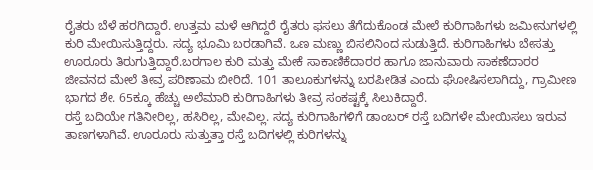ರೈತರು ಬೆಳೆ ಹರಗಿದ್ದಾರೆ. ಉತ್ತಮ ಮಳೆ ಆಗಿದ್ದರೆ ರೈತರು ಫಸಲು ತೆಗೆದುಕೊಂಡ ಮೇಲೆ ಕುರಿಗಾಹಿಗಳು ಜಮೀನುಗಳಲ್ಲಿ ಕುರಿ ಮೇಯಿಸುತ್ತಿದ್ದರು. ಸದ್ಯ ಭೂಮಿ ಬರಡಾಗಿವೆ. ಒಣ ಮಣ್ಣು ಬಿಸಲಿನಿಂದ ಸುಡುತ್ತಿದೆ. ಕುರಿಗಾಹಿಗಳು ಬೇಸತ್ತು ಊರೂರು ತಿರುಗುತ್ತಿದ್ದಾರೆ.ಬರಗಾಲ ಕುರಿ ಮತ್ತು ಮೇಕೆ ಸಾಕಾಣಿಕೆದಾರರ ಹಾಗೂ ಜಾನುವಾರು ಸಾಕಣೆದಾರರ ಜೀವನದ ಮೇಲೆ ತೀವ್ರ ಪರಿಣಾಮ ಬೀರಿದೆ. 101 ತಾಲೂಕುಗಳನ್ನು ಬರಪೀಡಿತ ಎಂದು ಘೋಷಿಸಲಾಗಿದ್ದು, ಗ್ರಾಮೀಣ ಭಾಗದ ಶೇ. 65ಕ್ಕೂ ಹೆಚ್ಚು ಅಲೆಮಾರಿ ಕುರಿಗಾಹಿಗಳು ತೀವ್ರ ಸಂಕಷ್ಟಕ್ಕೆ ಸಿಲುಕಿದ್ದಾರೆ.
ರಸ್ತೆ ಬದಿಯೇ ಗತಿನೀರಿಲ್ಲ, ಹಸಿರಿಲ್ಲ, ಮೇವಿಲ್ಲ. ಸದ್ಯ ಕುರಿಗಾಹಿಗಳಿಗೆ ಡಾಂಬರ್ ರಸ್ತೆ ಬದಿಗಳೇ ಮೇಯಿಸಲು ಇರುವ ತಾಣಗಳಾಗಿವೆ. ಊರೂರು ಸುತ್ತುತ್ತಾ ರಸ್ತೆ ಬದಿಗಳಲ್ಲಿ ಕುರಿಗಳನ್ನು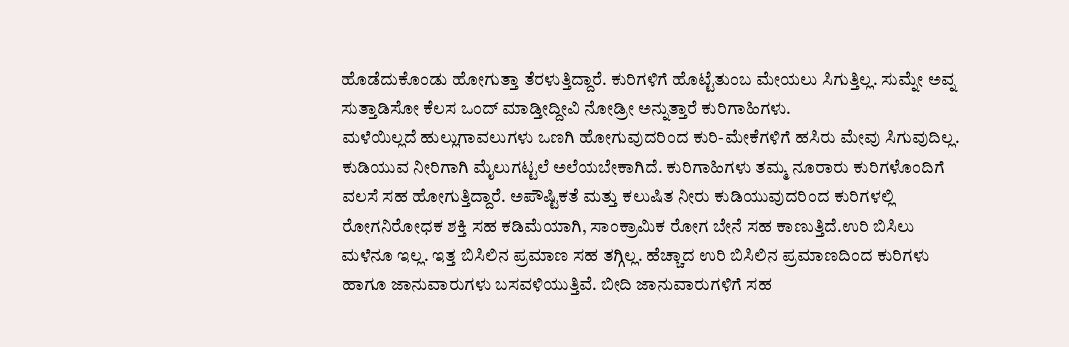ಹೊಡೆದುಕೊಂಡು ಹೋಗುತ್ತಾ ತೆರಳುತ್ತಿದ್ದಾರೆ. ಕುರಿಗಳಿಗೆ ಹೊಟ್ಟೆತುಂಬ ಮೇಯಲು ಸಿಗುತ್ತಿಲ್ಲ. ಸುಮ್ನೇ ಅವ್ನ ಸುತ್ತಾಡಿಸೋ ಕೆಲಸ ಒಂದ್ ಮಾಡ್ತೀದ್ದೀವಿ ನೋಡ್ರೀ ಅನ್ನುತ್ತಾರೆ ಕುರಿಗಾಹಿಗಳು.
ಮಳೆಯಿಲ್ಲದೆ ಹುಲ್ಲುಗಾವಲುಗಳು ಒಣಗಿ ಹೋಗುವುದರಿಂದ ಕುರಿ-ಮೇಕೆಗಳಿಗೆ ಹಸಿರು ಮೇವು ಸಿಗುವುದಿಲ್ಲ. ಕುಡಿಯುವ ನೀರಿಗಾಗಿ ಮೈಲುಗಟ್ಟಲೆ ಅಲೆಯಬೇಕಾಗಿದೆ. ಕುರಿಗಾಹಿಗಳು ತಮ್ಮ ನೂರಾರು ಕುರಿಗಳೊಂದಿಗೆ ವಲಸೆ ಸಹ ಹೋಗುತ್ತಿದ್ದಾರೆ. ಅಪೌಷ್ಟಿಕತೆ ಮತ್ತು ಕಲುಷಿತ ನೀರು ಕುಡಿಯುವುದರಿಂದ ಕುರಿಗಳಲ್ಲಿ ರೋಗನಿರೋಧಕ ಶಕ್ತಿ ಸಹ ಕಡಿಮೆಯಾಗಿ, ಸಾಂಕ್ರಾಮಿಕ ರೋಗ ಬೇನೆ ಸಹ ಕಾಣುತ್ತಿದೆ.ಉರಿ ಬಿಸಿಲು
ಮಳೆನೂ ಇಲ್ಲ. ಇತ್ತ ಬಿಸಿಲಿನ ಪ್ರಮಾಣ ಸಹ ತಗ್ಗಿಲ್ಲ. ಹೆಚ್ಚಾದ ಉರಿ ಬಿಸಿಲಿನ ಪ್ರಮಾಣದಿಂದ ಕುರಿಗಳು ಹಾಗೂ ಜಾನುವಾರುಗಳು ಬಸವಳಿಯುತ್ತಿವೆ. ಬೀದಿ ಜಾನುವಾರುಗಳಿಗೆ ಸಹ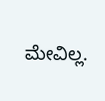ಮೇವಿಲ್ಲ.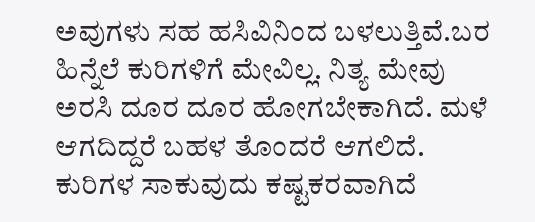ಅವುಗಳು ಸಹ ಹಸಿವಿನಿಂದ ಬಳಲುತ್ತಿವೆ.ಬರ ಹಿನ್ನೆಲೆ ಕುರಿಗಳಿಗೆ ಮೇವಿಲ್ಲ. ನಿತ್ಯ ಮೇವು ಅರಸಿ ದೂರ ದೂರ ಹೋಗಬೇಕಾಗಿದೆ. ಮಳೆ ಆಗದಿದ್ದರೆ ಬಹಳ ತೊಂದರೆ ಆಗಲಿದೆ. ಕುರಿಗಳ ಸಾಕುವುದು ಕಷ್ಟಕರವಾಗಿದೆ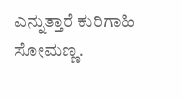ಎನ್ನುತ್ತಾರೆ ಕುರಿಗಾಹಿ ಸೋಮಣ್ಣ.